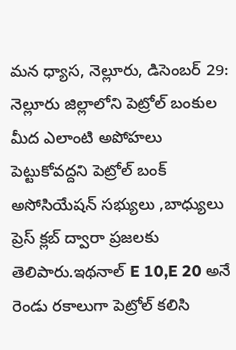మన ధ్యాస, నెల్లూరు, డిసెంబర్ 29: నెల్లూరు జిల్లాలోని పెట్రోల్ బంకుల మీద ఎలాంటి అపోహలు పెట్టుకోవద్దని పెట్రోల్ బంక్ అసోసియేషన్ సభ్యులు ,బాధ్యులు ప్రెస్ క్లబ్ ద్వారా ప్రజలకు తెలిపారు.ఇథనాల్ E 10,E 20 అనే రెండు రకాలుగా పెట్రోల్ కలిసి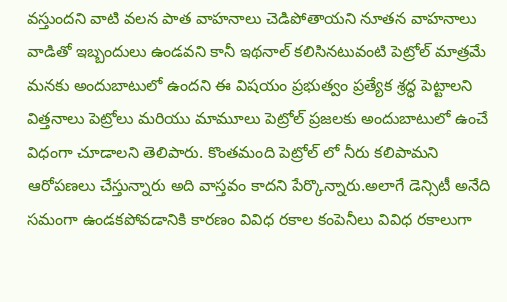వస్తుందని వాటి వలన పాత వాహనాలు చెడిపోతాయని నూతన వాహనాలు వాడితో ఇబ్బందులు ఉండవని కానీ ఇథనాల్ కలిసినటువంటి పెట్రోల్ మాత్రమే మనకు అందుబాటులో ఉందని ఈ విషయం ప్రభుత్వం ప్రత్యేక శ్రద్ధ పెట్టాలని విత్తనాలు పెట్రోలు మరియు మామూలు పెట్రోల్ ప్రజలకు అందుబాటులో ఉంచే విధంగా చూడాలని తెలిపారు. కొంతమంది పెట్రోల్ లో నీరు కలిపామని ఆరోపణలు చేస్తున్నారు అది వాస్తవం కాదని పేర్కొన్నారు.అలాగే డెన్సిటీ అనేది సమంగా ఉండకపోవడానికి కారణం వివిధ రకాల కంపెనీలు వివిధ రకాలుగా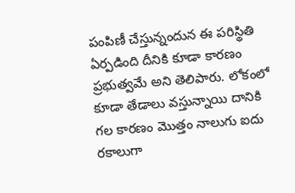పంపిణీ చేస్తున్నందున ఈ పరిస్థితి ఏర్పడింది దీనికి కూడా కారణం ప్రభుత్వమే అని తెలిపారు. లోకంలో కూడా తేడాలు వస్తున్నాయి దానికి గల కారణం మొత్తం నాలుగు ఐదు రకాలుగా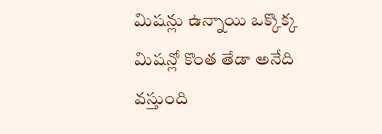మిషన్లు ఉన్నాయి ఒక్కొక్క మిషన్లో కొంత తేడా అనేది వస్తుంది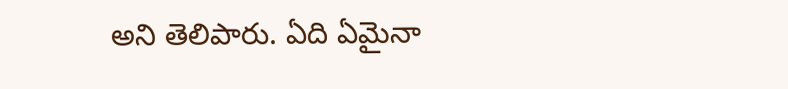అని తెలిపారు. ఏది ఏమైనా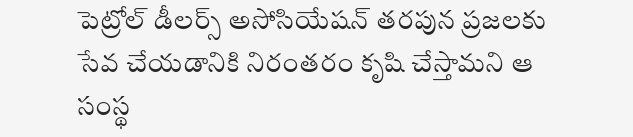పెట్రోల్ డీలర్స్ అసోసియేషన్ తరపున ప్రజలకు సేవ చేయడానికి నిరంతరం కృషి చేస్తామని ఆ సంస్థ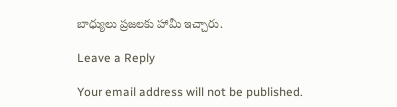బాధ్యులు ప్రజలకు హామీ ఇచ్చారు.

Leave a Reply

Your email address will not be published.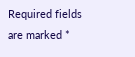Required fields are marked *